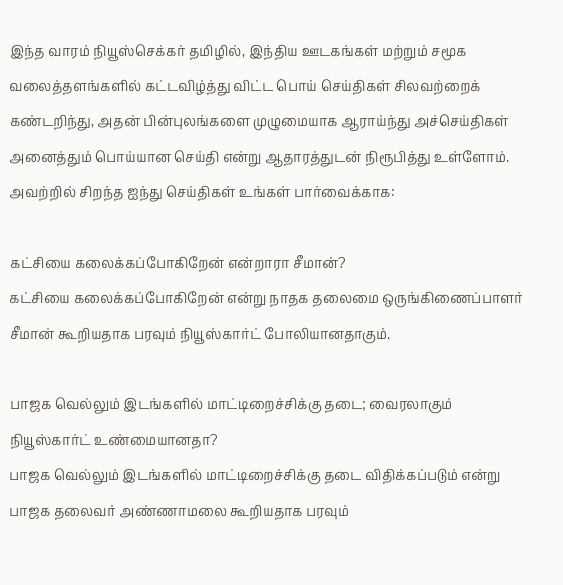இந்த வாரம் நியூஸ்செக்கர் தமிழில், இந்திய ஊடகங்கள் மற்றும் சமூக வலைத்தளங்களில் கட்டவிழ்த்து விட்ட பொய் செய்திகள் சிலவற்றைக் கண்டறிந்து, அதன் பின்புலங்களை முழுமையாக ஆராய்ந்து அச்செய்திகள் அனைத்தும் பொய்யான செய்தி என்று ஆதாரத்துடன் நிரூபித்து உள்ளோம்.
அவற்றில் சிறந்த ஐந்து செய்திகள் உங்கள் பார்வைக்காக:

கட்சியை கலைக்கப்போகிறேன் என்றாரா சீமான்?
கட்சியை கலைக்கப்போகிறேன் என்று நாதக தலைமை ஒருங்கிணைப்பாளர் சீமான் கூறியதாக பரவும் நியூஸ்கார்ட் போலியானதாகும்.

பாஜக வெல்லும் இடங்களில் மாட்டிறைச்சிக்கு தடை; வைரலாகும் நியூஸ்கார்ட் உண்மையானதா?
பாஜக வெல்லும் இடங்களில் மாட்டிறைச்சிக்கு தடை விதிக்கப்படும் என்று பாஜக தலைவர் அண்ணாமலை கூறியதாக பரவும்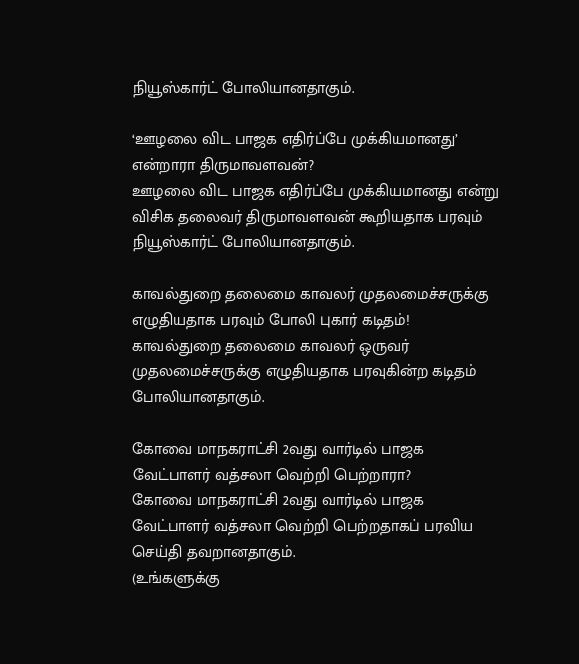நியூஸ்கார்ட் போலியானதாகும்.

‘ஊழலை விட பாஜக எதிர்ப்பே முக்கியமானது’ என்றாரா திருமாவளவன்?
ஊழலை விட பாஜக எதிர்ப்பே முக்கியமானது என்று விசிக தலைவர் திருமாவளவன் கூறியதாக பரவும் நியூஸ்கார்ட் போலியானதாகும்.

காவல்துறை தலைமை காவலர் முதலமைச்சருக்கு எழுதியதாக பரவும் போலி புகார் கடிதம்!
காவல்துறை தலைமை காவலர் ஒருவர் முதலமைச்சருக்கு எழுதியதாக பரவுகின்ற கடிதம் போலியானதாகும்.

கோவை மாநகராட்சி 2வது வார்டில் பாஜக வேட்பாளர் வத்சலா வெற்றி பெற்றாரா?
கோவை மாநகராட்சி 2வது வார்டில் பாஜக வேட்பாளர் வத்சலா வெற்றி பெற்றதாகப் பரவிய செய்தி தவறானதாகும்.
(உங்களுக்கு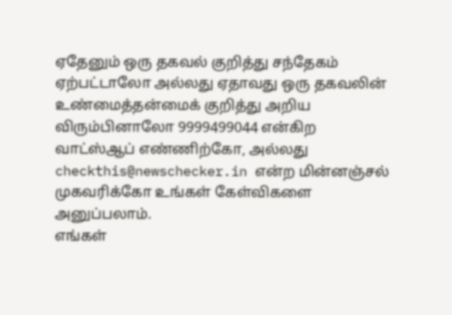ஏதேனும் ஒரு தகவல் குறித்து சந்தேகம் ஏற்பட்டாலோ அல்லது ஏதாவது ஒரு தகவலின் உண்மைத்தன்மைக் குறித்து அறிய விரும்பினாலோ 9999499044 என்கிற வாட்ஸ்ஆப் எண்ணிற்கோ, அல்லது checkthis@newschecker.in என்ற மின்னஞ்சல் முகவரிக்கோ உங்கள் கேள்விகளை அனுப்பலாம்.
எங்கள்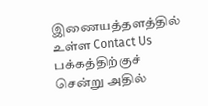இணையத்தளத்தில் உள்ள Contact Us பக்கத்திற்குச் சென்று அதில்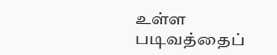உள்ள படிவத்தைப்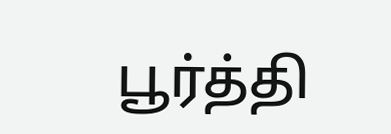பூர்த்தி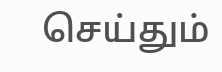செய்தும்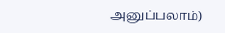அனுப்பலாம்)